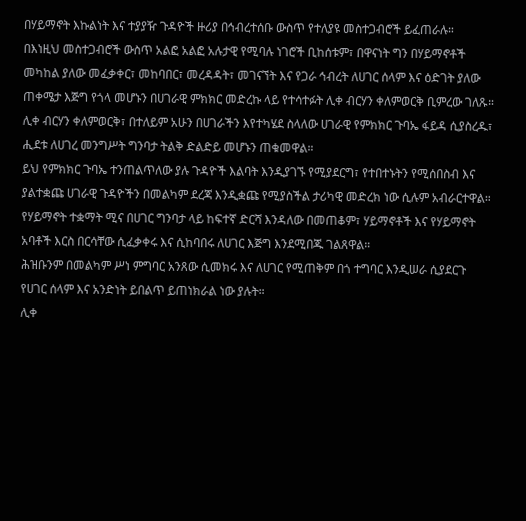በሃይማኖት እኩልነት እና ተያያዥ ጉዳዮች ዙሪያ በኅብረተሰቡ ውስጥ የተለያዩ መስተጋብሮች ይፈጠራሉ።
በእነዚህ መስተጋብሮች ውስጥ አልፎ አልፎ አሉታዊ የሚባሉ ነገሮች ቢከሰቱም፣ በዋናነት ግን በሃይማኖቶች መካከል ያለው መፈቃቀር፣ መከባበር፣ መረዳዳት፣ መገናኘት እና የጋራ ኅብረት ለሀገር ሰላም እና ዕድገት ያለው ጠቀሜታ እጅግ የጎላ መሆኑን በሀገራዊ ምክክር መድረኩ ላይ የተሳተፉት ሊቀ ብርሃን ቀለምወርቅ ቢምረው ገለጹ።
ሊቀ ብርሃን ቀለምወርቅ፣ በተለይም አሁን በሀገራችን እየተካሄደ ስላለው ሀገራዊ የምክክር ጉባኤ ፋይዳ ሲያስረዱ፣ ሒደቱ ለሀገረ መንግሥት ግንባታ ትልቅ ድልድይ መሆኑን ጠቁመዋል።
ይህ የምክክር ጉባኤ ተንጠልጥለው ያሉ ጉዳዮች እልባት እንዲያገኙ የሚያደርግ፣ የተበተኑትን የሚሰበስብ እና ያልተቋጩ ሀገራዊ ጉዳዮችን በመልካም ደረጃ እንዲቋጩ የሚያስችል ታሪካዊ መድረክ ነው ሲሉም አብራርተዋል።
የሃይማኖት ተቋማት ሚና በሀገር ግንባታ ላይ ከፍተኛ ድርሻ እንዳለው በመጠቆም፣ ሃይማኖቶች እና የሃይማኖት አባቶች እርስ በርሳቸው ሲፈቃቀሩ እና ሲከባበሩ ለሀገር እጅግ እንደሚበጁ ገልጸዋል።
ሕዝቡንም በመልካም ሥነ ምግባር አንጸው ሲመክሩ እና ለሀገር የሚጠቅም በጎ ተግባር እንዲሠራ ሲያደርጉ የሀገር ሰላም እና አንድነት ይበልጥ ይጠነክራል ነው ያሉት።
ሊቀ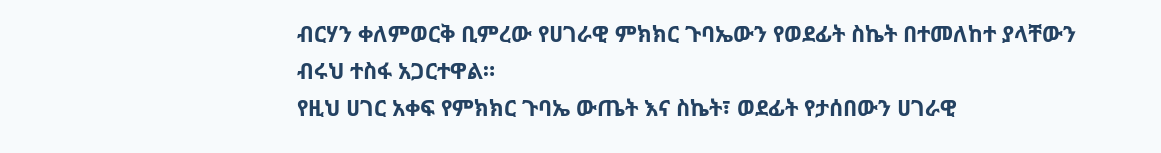ብርሃን ቀለምወርቅ ቢምረው የሀገራዊ ምክክር ጉባኤውን የወደፊት ስኬት በተመለከተ ያላቸውን ብሩህ ተስፋ አጋርተዋል።
የዚህ ሀገር አቀፍ የምክክር ጉባኤ ውጤት እና ስኬት፣ ወደፊት የታሰበውን ሀገራዊ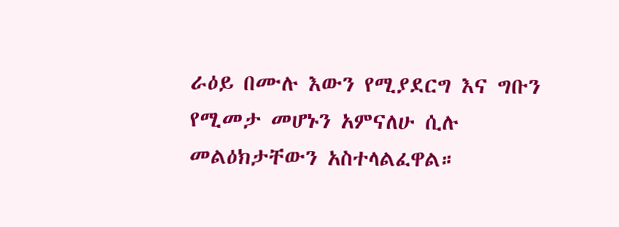ራዕይ በሙሉ እውን የሚያደርግ እና ግቡን የሚመታ መሆኑን አምናለሁ ሲሉ መልዕክታቸውን አስተላልፈዋል።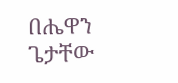በሔዋን ጌታቸው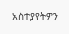አስተያየትዎን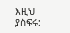እዚህ ያስፍሩ: